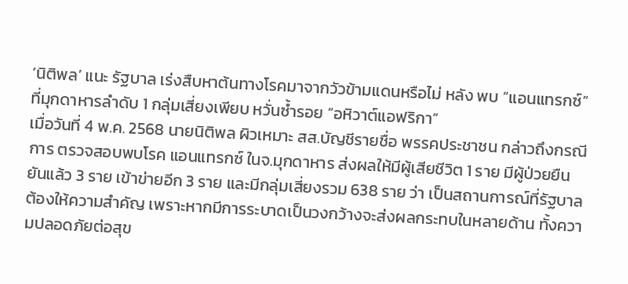‘นิติพล’ แนะ รัฐบาล เร่งสืบหาต้นทางโรคมาจากวัวข้ามแดนหรือไม่ หลัง พบ “แอนแทรกซ์” ที่มุกดาหารลำดับ 1 กลุ่มเสี่ยงเพียบ หวั่นซ้ำรอย “อหิวาต์แอฟริกา”
เมื่อวันที่ 4 พ.ค. 2568 นายนิติพล ผิวเหมาะ สส.บัญชีรายชื่อ พรรคประชาชน กล่าวถึงกรณีการ ตรวจสอบพบโรค แอนแทรกซ์ ในจ.มุกดาหาร ส่งผลให้มีผู้เสียชีวิต 1 ราย มีผู้ป่วยยืนยันแล้ว 3 ราย เข้าข่ายอีก 3 ราย และมีกลุ่มเสี่ยงรวม 638 ราย ว่า เป็นสถานการณ์ที่รัฐบาลต้องให้ความสำคัญ เพราะหากมีการระบาดเป็นวงกว้างจะส่งผลกระทบในหลายด้าน ทั้งความปลอดภัยต่อสุข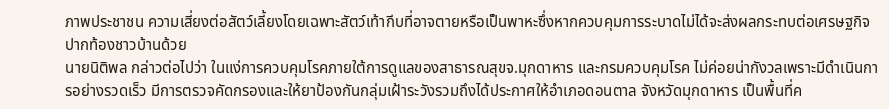ภาพประชาชน ความเสี่ยงต่อสัตว์เลี้ยงโดยเฉพาะสัตว์เท้ากีบที่อาจตายหรือเป็นพาหะซึ่งหากควบคุมการระบาดไม่ได้จะส่งผลกระทบต่อเศรษฐกิจปากท้องชาวบ้านด้วย
นายนิติพล กล่าวต่อไปว่า ในแง่การควบคุมโรคภายใต้การดูแลของสาธารณสุขจ.มุกดาหาร และกรมควบคุมโรค ไม่ค่อยน่ากังวลเพราะมีดำเนินการอย่างรวดเร็ว มีการตรวจคัดกรองและให้ยาป้องกันกลุ่มเฝ้าระวังรวมถึงได้ประกาศให้อำเภอดอนตาล จังหวัดมุกดาหาร เป็นพื้นที่ค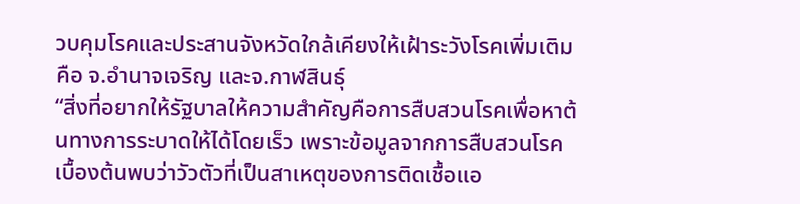วบคุมโรคและประสานจังหวัดใกล้เคียงให้เฝ้าระวังโรคเพิ่มเติม คือ จ.อำนาจเจริญ และจ.กาฬสินธุ์
“สิ่งที่อยากให้รัฐบาลให้ความสำคัญคือการสืบสวนโรคเพื่อหาต้นทางการระบาดให้ได้โดยเร็ว เพราะข้อมูลจากการสืบสวนโรคเบื้องต้นพบว่าวัวตัวที่เป็นสาเหตุของการติดเชื้อแอ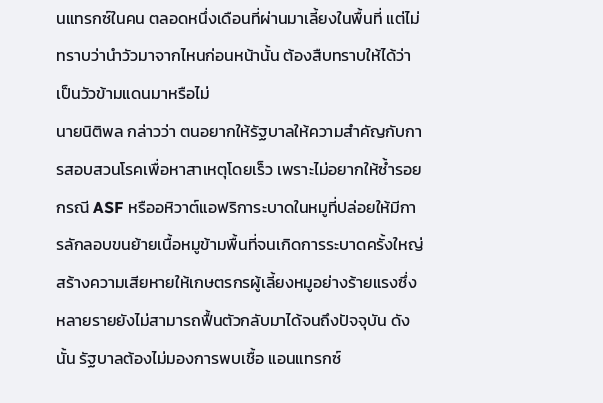นแทรกซ์ในคน ตลอดหนึ่งเดือนที่ผ่านมาเลี้ยงในพื้นที่ แต่ไม่ทราบว่านำวัวมาจากไหนก่อนหน้านั้น ต้องสืบทราบให้ได้ว่าเป็นวัวข้ามแดนมาหรือไม่
นายนิติพล กล่าวว่า ตนอยากให้รัฐบาลให้ความสำคัญกับการสอบสวนโรคเพื่อหาสาเหตุโดยเร็ว เพราะไม่อยากให้ซ้ำรอยกรณี ASF หรืออหิวาต์แอฟริการะบาดในหมูที่ปล่อยให้มีการลักลอบขนย้ายเนื้อหมูข้ามพื้นที่จนเกิดการระบาดครั้งใหญ่ สร้างความเสียหายให้เกษตรกรผู้เลี้ยงหมูอย่างร้ายแรงซึ่งหลายรายยังไม่สามารถฟื้นตัวกลับมาได้จนถึงปัจจุบัน ดังนั้น รัฐบาลต้องไม่มองการพบเชื้อ แอนแทรกซ์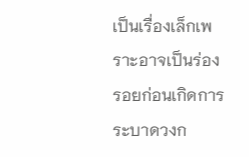เป็นเรื่องเล็กเพราะอาจเป็นร่องรอยก่อนเกิดการระบาดวงก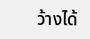ว้างได้